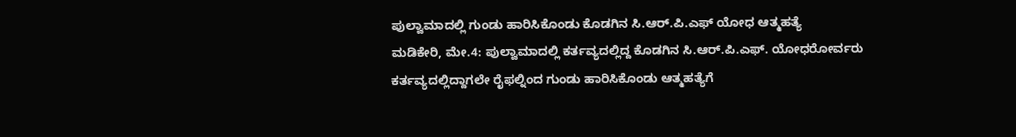ಪುಲ್ವಾಮಾದಲ್ಲಿ ಗುಂಡು ಹಾರಿಸಿಕೊಂಡು ಕೊಡಗಿನ ಸಿ.ಆರ್.ಪಿ.ಎಫ್ ಯೋಧ ಆತ್ಮಹತ್ಯೆ
ಮಡಿಕೇರಿ, ಮೇ.4: ಪುಲ್ವಾಮಾದಲ್ಲಿ ಕರ್ತವ್ಯದಲ್ಲಿದ್ದ ಕೊಡಗಿನ ಸಿ.ಆರ್.ಪಿ.ಎಫ್. ಯೋಧರೋರ್ವರು ಕರ್ತವ್ಯದಲ್ಲಿದ್ದಾಗಲೇ ರೈಫಲ್ನಿಂದ ಗುಂಡು ಹಾರಿಸಿಕೊಂಡು ಆತ್ಮಹತ್ಯೆಗೆ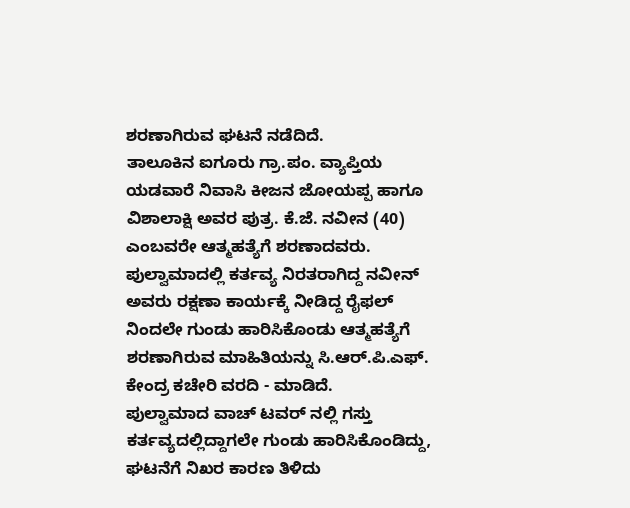ಶರಣಾಗಿರುವ ಘಟನೆ ನಡೆದಿದೆ.
ತಾಲೂಕಿನ ಐಗೂರು ಗ್ರಾ.ಪಂ. ವ್ಯಾಪ್ತಿಯ ಯಡವಾರೆ ನಿವಾಸಿ ಕೀಜನ ಜೋಯಪ್ಪ ಹಾಗೂ ವಿಶಾಲಾಕ್ಷಿ ಅವರ ಪುತ್ರ. ಕೆ.ಜೆ. ನವೀನ (40) ಎಂಬವರೇ ಆತ್ಮಹತ್ಯೆಗೆ ಶರಣಾದವರು. ಪುಲ್ವಾಮಾದಲ್ಲಿ ಕರ್ತವ್ಯ ನಿರತರಾಗಿದ್ದ ನವೀನ್ ಅವರು ರಕ್ಷಣಾ ಕಾರ್ಯಕ್ಕೆ ನೀಡಿದ್ದ ರೈಫಲ್ ನಿಂದಲೇ ಗುಂಡು ಹಾರಿಸಿಕೊಂಡು ಆತ್ಮಹತ್ಯೆಗೆ ಶರಣಾಗಿರುವ ಮಾಹಿತಿಯನ್ನು ಸಿ.ಆರ್.ಪಿ.ಎಫ್. ಕೇಂದ್ರ ಕಚೇರಿ ವರದಿ - ಮಾಡಿದೆ.
ಪುಲ್ವಾಮಾದ ವಾಚ್ ಟವರ್ ನಲ್ಲಿ ಗಸ್ತು ಕರ್ತವ್ಯದಲ್ಲಿದ್ದಾಗಲೇ ಗುಂಡು ಹಾರಿಸಿಕೊಂಡಿದ್ದು, ಘಟನೆಗೆ ನಿಖರ ಕಾರಣ ತಿಳಿದು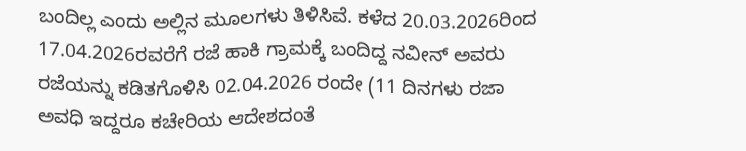ಬಂದಿಲ್ಲ ಎಂದು ಅಲ್ಲಿನ ಮೂಲಗಳು ತಿಳಿಸಿವೆ. ಕಳೆದ 20.03.2026ರಿಂದ 17.04.2026ರವರೆಗೆ ರಜೆ ಹಾಕಿ ಗ್ರಾಮಕ್ಕೆ ಬಂದಿದ್ದ ನವೀನ್ ಅವರು ರಜೆಯನ್ನು ಕಡಿತಗೊಳಿಸಿ 02.04.2026 ರಂದೇ (11 ದಿನಗಳು ರಜಾ ಅವಧಿ ಇದ್ದರೂ ಕಚೇರಿಯ ಆದೇಶದಂತೆ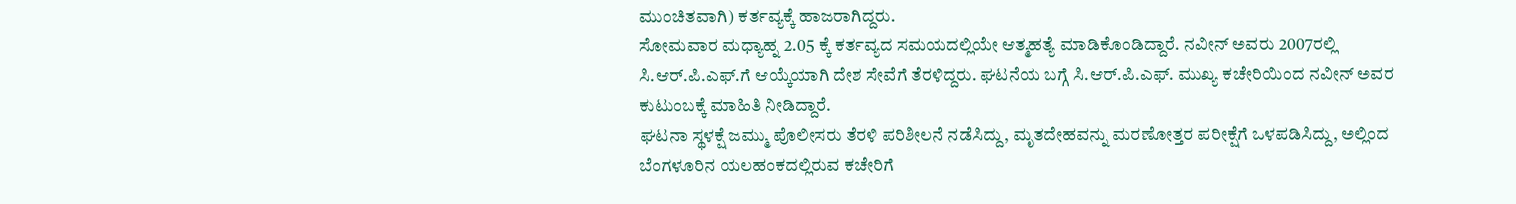ಮುಂಚಿತವಾಗಿ) ಕರ್ತವ್ಯಕ್ಕೆ ಹಾಜರಾಗಿದ್ದರು.
ಸೋಮವಾರ ಮಧ್ಯಾಹ್ನ 2.05 ಕ್ಕೆ ಕರ್ತವ್ಯದ ಸಮಯದಲ್ಲಿಯೇ ಆತ್ಮಹತ್ಯೆ ಮಾಡಿಕೊಂಡಿದ್ದಾರೆ. ನವೀನ್ ಅವರು 2007ರಲ್ಲಿ ಸಿ.ಆರ್.ಪಿ.ಎಫ್.ಗೆ ಆಯ್ಕೆಯಾಗಿ ದೇಶ ಸೇವೆಗೆ ತೆರಳಿದ್ದರು. ಘಟನೆಯ ಬಗ್ಗೆ ಸಿ.ಆರ್.ಪಿ.ಎಫ್. ಮುಖ್ಯ ಕಚೇರಿಯಿಂದ ನವೀನ್ ಅವರ ಕುಟುಂಬಕ್ಕೆ ಮಾಹಿತಿ ನೀಡಿದ್ದಾರೆ.
ಘಟನಾ ಸ್ಥಳಕ್ಷೆ ಜಮ್ಮು ಪೊಲೀಸರು ತೆರಳಿ ಪರಿಶೀಲನೆ ನಡೆಸಿದ್ದು, ಮೃತದೇಹವನ್ನು ಮರಣೋತ್ತರ ಪರೀಕ್ಷೆಗೆ ಒಳಪಡಿಸಿದ್ದು, ಅಲ್ಲಿಂದ ಬೆಂಗಳೂರಿನ ಯಲಹಂಕದಲ್ಲಿರುವ ಕಚೇರಿಗೆ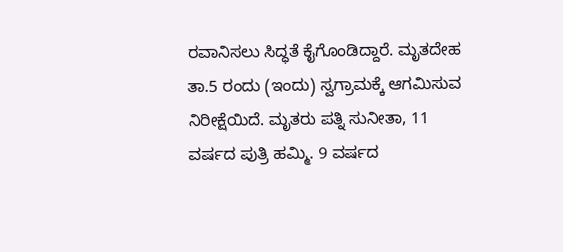ರವಾನಿಸಲು ಸಿದ್ಧತೆ ಕೈಗೊಂಡಿದ್ದಾರೆ. ಮೃತದೇಹ ತಾ.5 ರಂದು (ಇಂದು) ಸ್ವಗ್ರಾಮಕ್ಕೆ ಆಗಮಿಸುವ ನಿರೀಕ್ಷೆಯಿದೆ. ಮೃತರು ಪತ್ನಿ ಸುನೀತಾ, 11 ವರ್ಷದ ಪುತ್ರಿ ಹಮ್ಮಿ. 9 ವರ್ಷದ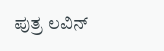ಪುತ್ರ ಲವಿನ್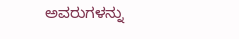ಅವರುಗಳನ್ನು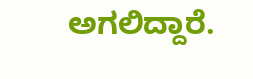ಅಗಲಿದ್ದಾರೆ.